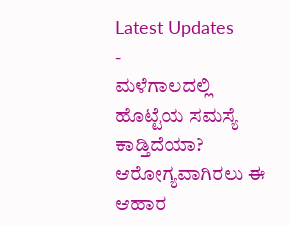Latest Updates
-
ಮಳೆಗಾಲದಲ್ಲಿ ಹೊಟ್ಟೆಯ ಸಮಸ್ಯೆ ಕಾಡ್ತಿದೆಯಾ? ಆರೋಗ್ಯವಾಗಿರಲು ಈ ಆಹಾರ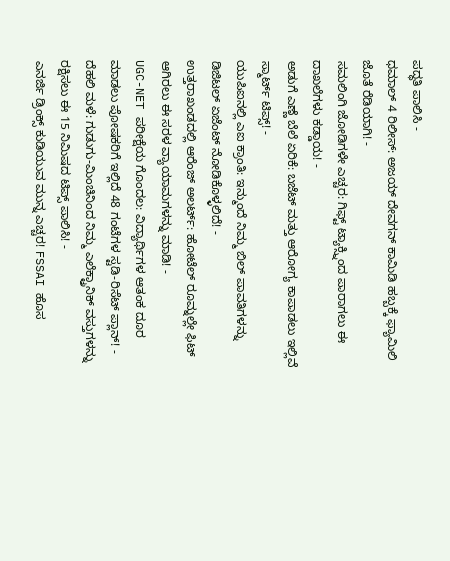ಪದ್ಧತಿ ಪಾಲಿಸಿ -
ಧಮಾಲ್ 4 ರಿಲೀಸ್: ಅಜಯ್ ದೇವಗನ್ ಕಾಮಿಡಿ ಹಬ್ಬಕ್ಕೆ ಫ್ಯಾಮಿಲಿ ಜೊತೆ ರೆಡಿಯಾಗಿ! -
ಸಮಲಿಂಗಿ ಜೋಡಿಗಳೇ ಎಚ್ಚರ: ಗಿಫ್ಟ್ ಟ್ಯಾಕ್ಸ್ನಿಂದ ಪಾರಾಗಲು ಈ ದಾಖಲೆಗಳು ಕಡ್ಡಾಯ! -
ಅಡುಗೆ ಎಣ್ಣೆ ಬೆಲೆ ಏರಿಕೆ: ಬಜೆಟ್ ಮತ್ತು ಆರೋಗ್ಯ ಕಾಪಾಡಲು ಇಲ್ಲಿವೆ ಸ್ಮಾರ್ಟ್ ಟಿಪ್ಸ್! -
ಯುಪಿಐನಲ್ಲಿ ಎಐ ಕ್ರಾಂತಿ: ಇನ್ಮುಂದೆ ನಿಮ್ಮ ಬಿಲ್ ಪಾವತಿಗಳನ್ನು ಡಿಜಿಟಲ್ ಏಜೆಂಟ್ ನೋಡಿಕೊಳ್ಳಲಿದೆ! -
ಉತ್ತರಾಖಂಡದಲ್ಲಿ ಆರೆಂಜ್ ಅಲರ್ಟ್: ಹೋಟೆಲ್ ರೂಮ್ನಲ್ಲೇ ಫಿಟ್ ಆಗಿರಲು ಈ ಸರಳ ವ್ಯಾಯಾಮಗಳನ್ನು ಮಾಡಿ! -
UGC-NET ಪರೀಕ್ಷೆಯ ಗೊಂದಲ: ವಿದ್ಯಾರ್ಥಿಗಳ ಆತಂಕ ದೂರ ಮಾಡಲು ಪೋಷಕರಿಗೆ ಇಲ್ಲಿದೆ 48 ಗಂಟೆಗಳ ಸ್ಟಡಿ-ರಿಸೆಟ್ ಪ್ಲಾನ್! -
ದೆಹಲಿ ಮಳೆ: ಗುಡುಗು-ಮಿಂಚಿನಿಂದ ನಿಮ್ಮ ಎಲೆಕ್ಟ್ರಾನಿಕ್ ವಸ್ತುಗಳನ್ನು ರಕ್ಷಿಸಲು ಈ 15 ನಿಮಿಷದ ಟಿಪ್ಸ್ ಪಾಲಿಸಿ! -
ಎನರ್ಜಿ ಡ್ರಿಂಕ್ಸ್ ಕುಡಿಯುವ ಮುನ್ನ ಎಚ್ಚರ! FSSAI ಹೊಸ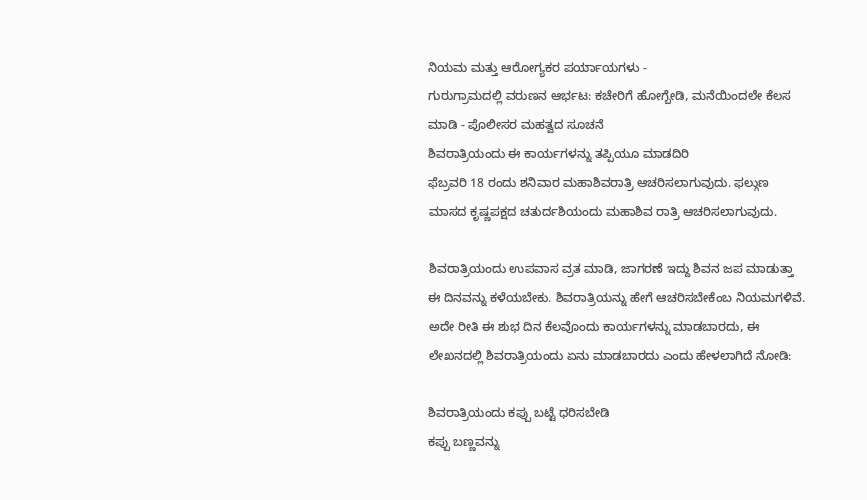ನಿಯಮ ಮತ್ತು ಆರೋಗ್ಯಕರ ಪರ್ಯಾಯಗಳು -
ಗುರುಗ್ರಾಮದಲ್ಲಿ ವರುಣನ ಆರ್ಭಟ: ಕಚೇರಿಗೆ ಹೋಗ್ಬೇಡಿ, ಮನೆಯಿಂದಲೇ ಕೆಲಸ ಮಾಡಿ - ಪೊಲೀಸರ ಮಹತ್ವದ ಸೂಚನೆ
ಶಿವರಾತ್ರಿಯಂದು ಈ ಕಾರ್ಯಗಳನ್ನು ತಪ್ಪಿಯೂ ಮಾಡದಿರಿ
ಫೆಬ್ರವರಿ 18 ರಂದು ಶನಿವಾರ ಮಹಾಶಿವರಾತ್ರಿ ಆಚರಿಸಲಾಗುವುದು. ಫಲ್ಗುಣ ಮಾಸದ ಕೃಷ್ಣಪಕ್ಷದ ಚತುರ್ದಶಿಯಂದು ಮಹಾಶಿವ ರಾತ್ರಿ ಆಚರಿಸಲಾಗುವುದು.

ಶಿವರಾತ್ರಿಯಂದು ಉಪವಾಸ ವ್ರತ ಮಾಡಿ, ಜಾಗರಣೆ ಇದ್ದು ಶಿವನ ಜಪ ಮಾಡುತ್ತಾ ಈ ದಿನವನ್ನು ಕಳೆಯಬೇಕು. ಶಿವರಾತ್ರಿಯನ್ನು ಹೇಗೆ ಆಚರಿಸಬೇಕೆಂಬ ನಿಯಮಗಳಿವೆ. ಅದೇ ರೀತಿ ಈ ಶುಭ ದಿನ ಕೆಲವೊಂದು ಕಾರ್ಯಗಳನ್ನು ಮಾಡಬಾರದು, ಈ ಲೇಖನದಲ್ಲಿ ಶಿವರಾತ್ರಿಯಂದು ಏನು ಮಾಡಬಾರದು ಎಂದು ಹೇಳಲಾಗಿದೆ ನೋಡಿ:

ಶಿವರಾತ್ರಿಯಂದು ಕಪ್ಪು ಬಟ್ಟೆ ಧರಿಸಬೇಡಿ
ಕಪ್ಪು ಬಣ್ಣವನ್ನು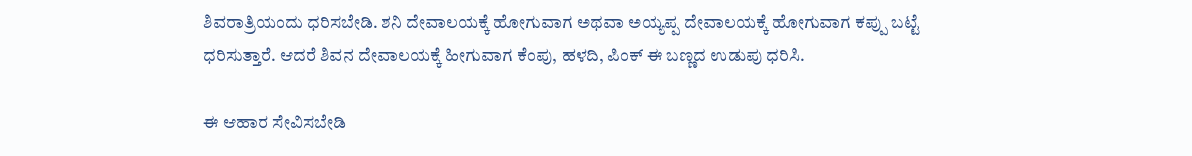ಶಿವರಾತ್ರಿಯಂದು ಧರಿಸಬೇಡಿ. ಶನಿ ದೇವಾಲಯಕ್ಕೆ ಹೋಗುವಾಗ ಅಥವಾ ಅಯ್ಯಪ್ಪ ದೇವಾಲಯಕ್ಕೆ ಹೋಗುವಾಗ ಕಪ್ಪು ಬಟ್ಟೆ ಧರಿಸುತ್ತಾರೆ. ಆದರೆ ಶಿವನ ದೇವಾಲಯಕ್ಕೆ ಹೀಗುವಾಗ ಕೆಂಪು, ಹಳದಿ, ಪಿಂಕ್ ಈ ಬಣ್ಣದ ಉಡುಪು ಧರಿಸಿ.

ಈ ಆಹಾರ ಸೇವಿಸಬೇಡಿ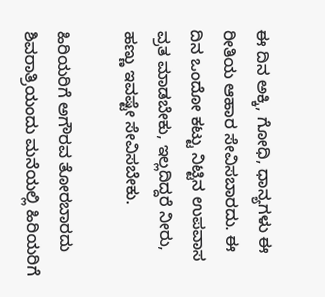ಈ ದಿನ ಅಕ್ಕಿ, ಗೋಧಿ, ಧಾನ್ಯಗಳು ಈ ರೀತಿಯ ಆಹಾರ ಸೇವಿಸಬಾರದು. ಈ ದಿನ ಒಂದೋ ಕಟ್ಟು ನಿಟ್ಟಿನ ಉಪವಾಸ ವ್ರತ ಮಾಡಬೇಕು, ಇಲ್ಲದಿದ್ದರೆ ನೀರು, ಹಣ್ಣು ಇವಷ್ಟೇ ಸೇವಿಸಬೇಕು.

ಹಿರಿಯರಿಗೆ ಅಗೌರವ ತೋರಬಾರದು
ಶಿವರಾತ್ರಿಯಂದು ಮನೆಯಲ್ಲಿ ಹಿರಿಯರಿಗೆ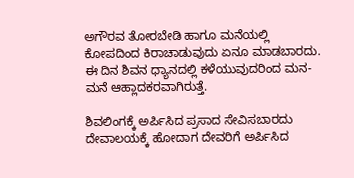ಅಗೌರವ ತೋರಬೇಡಿ ಹಾಗೂ ಮನೆಯಲ್ಲಿ ಕೋಪದಿಂದ ಕಿರಾಚಾಡುವುದು ಏನೂ ಮಾಡಬಾರದು. ಈ ದಿನ ಶಿವನ ಧ್ಯಾನದಲ್ಲಿ ಕಳೆಯುವುದರಿಂದ ಮನ-ಮನೆ ಆಹ್ಲಾದಕರವಾಗಿರುತ್ತೆ.

ಶಿವಲಿಂಗಕ್ಕೆ ಅರ್ಪಿಸಿದ ಪ್ರಸಾದ ಸೇವಿಸಬಾರದು
ದೇವಾಲಯಕ್ಕೆ ಹೋದಾಗ ದೇವರಿಗೆ ಅರ್ಪಿಸಿದ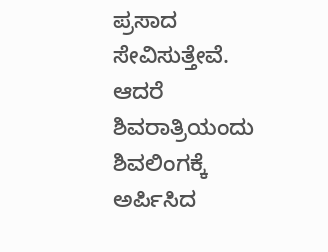ಪ್ರಸಾದ ಸೇವಿಸುತ್ತೇವೆ. ಆದರೆ ಶಿವರಾತ್ರಿಯಂದು ಶಿವಲಿಂಗಕ್ಕೆ ಅರ್ಪಿಸಿದ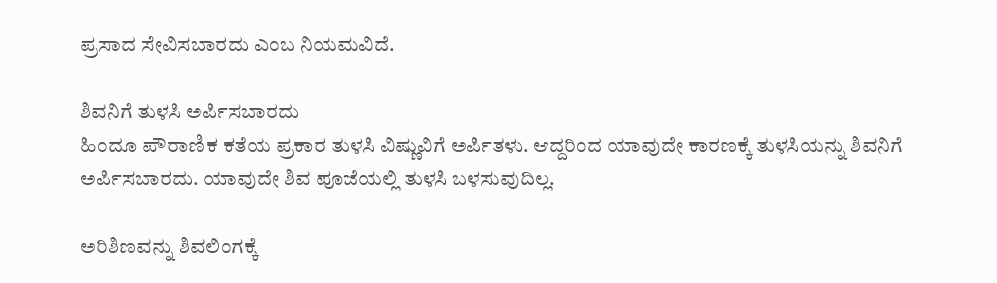ಪ್ರಸಾದ ಸೇವಿಸಬಾರದು ಎಂಬ ನಿಯಮವಿದೆ.

ಶಿವನಿಗೆ ತುಳಸಿ ಅರ್ಪಿಸಬಾರದು
ಹಿಂದೂ ಪೌರಾಣಿಕ ಕತೆಯ ಪ್ರಕಾರ ತುಳಸಿ ವಿಷ್ಣುವಿಗೆ ಅರ್ಪಿತಳು. ಆದ್ದರಿಂದ ಯಾವುದೇ ಕಾರಣಕ್ಕೆ ತುಳಸಿಯನ್ನು ಶಿವನಿಗೆ ಅರ್ಪಿಸಬಾರದು. ಯಾವುದೇ ಶಿವ ಪೂಜೆಯಲ್ಲಿ ತುಳಸಿ ಬಳಸುವುದಿಲ್ಲ.

ಅರಿಶಿಣವನ್ನು ಶಿವಲಿಂಗಕ್ಕೆ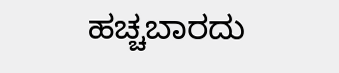ಹಚ್ಚಬಾರದು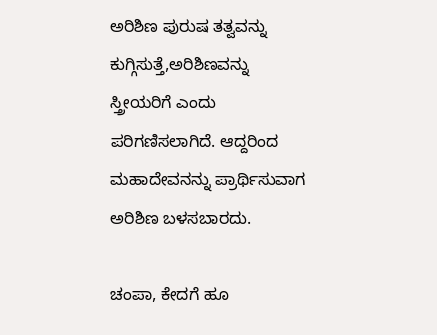ಅರಿಶಿಣ ಪುರುಷ ತತ್ವವನ್ನು ಕುಗ್ಗಿಸುತ್ತೆ,ಅರಿಶಿಣವನ್ನು ಸ್ತ್ರೀಯರಿಗೆ ಎಂದು ಪರಿಗಣಿಸಲಾಗಿದೆ. ಆದ್ದರಿಂದ ಮಹಾದೇವನನ್ನು ಪ್ರಾರ್ಥಿಸುವಾಗ ಅರಿಶಿಣ ಬಳಸಬಾರದು.

ಚಂಪಾ, ಕೇದಗೆ ಹೂ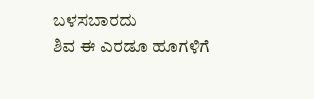ಬಳಸಬಾರದು
ಶಿವ ಈ ಎರಡೂ ಹೂಗಳಿಗೆ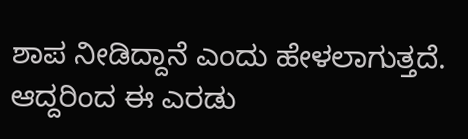ಶಾಪ ನೀಡಿದ್ದಾನೆ ಎಂದು ಹೇಳಲಾಗುತ್ತದೆ. ಆದ್ದರಿಂದ ಈ ಎರಡು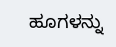ಹೂಗಳನ್ನು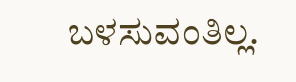ಬಳಸುವಂತಿಲ್ಲ.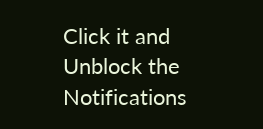Click it and Unblock the Notifications